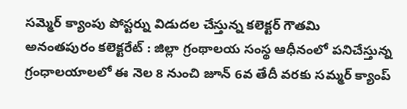సమ్మెర్ క్యాంపు పోస్టర్ను విడుదల చేస్తున్న కలెక్టర్ గౌతమి
అనంతపురం కలెక్టరేట్ : జిల్లా గ్రంథాలయ సంస్థ ఆధీనంలో పనిచేస్తున్న గ్రంధాలయాలలో ఈ నెల 8 నుంచి జూన్ 6వ తేదీ వరకు సమ్మర్ క్యాంప్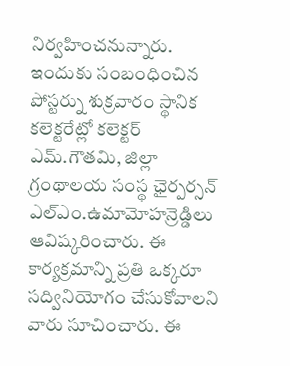నిర్వహించనున్నారు. ఇందుకు సంబంధించిన పోస్టర్ను శుక్రవారం స్థానిక కలెక్టరేట్లో కలెక్టర్ ఎమ్.గౌతమి, జిల్లా గ్రంథాలయ సంస్థ ఛైర్పర్సన్ ఎల్ఎం.ఉమామోహన్రెడ్డిలు ఆవిష్కరించారు. ఈ కార్యక్రమాన్ని ప్రతి ఒక్కరూ సద్వినియోగం చేసుకోవాలని వారు సూచించారు. ఈ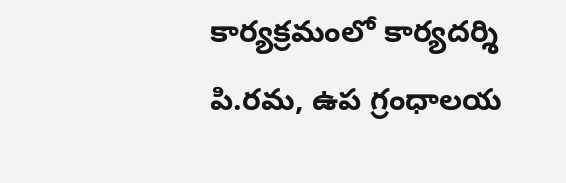కార్యక్రమంలో కార్యదర్శి పి.రమ, ఉప గ్రంధాలయ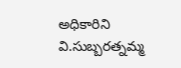అధికారిని వి.సుబ్బరత్నమ్మ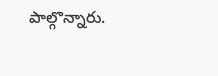పాల్గొన్నారు.